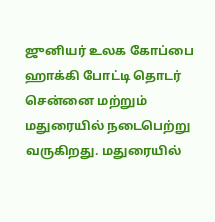ஜுனியர் உலக கோப்பை ஹாக்கி போட்டி தொடர் சென்னை மற்றும் மதுரையில் நடைபெற்று வருகிறது. மதுரையில்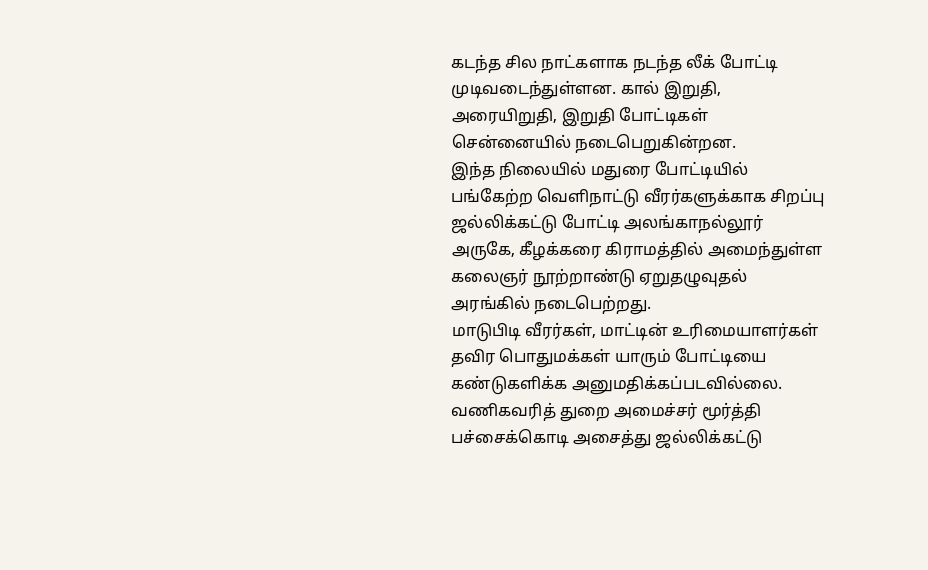கடந்த சில நாட்களாக நடந்த லீக் போட்டி முடிவடைந்துள்ளன. கால் இறுதி, அரையிறுதி, இறுதி போட்டிகள் சென்னையில் நடைபெறுகின்றன.
இந்த நிலையில் மதுரை போட்டியில் பங்கேற்ற வெளிநாட்டு வீரர்களுக்காக சிறப்பு ஜல்லிக்கட்டு போட்டி அலங்காநல்லூர் அருகே, கீழக்கரை கிராமத்தில் அமைந்துள்ள கலைஞர் நூற்றாண்டு ஏறுதழுவுதல் அரங்கில் நடைபெற்றது.
மாடுபிடி வீரர்கள், மாட்டின் உரிமையாளர்கள் தவிர பொதுமக்கள் யாரும் போட்டியை கண்டுகளிக்க அனுமதிக்கப்படவில்லை. வணிகவரித் துறை அமைச்சர் மூர்த்தி பச்சைக்கொடி அசைத்து ஜல்லிக்கட்டு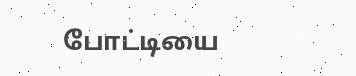போட்டியை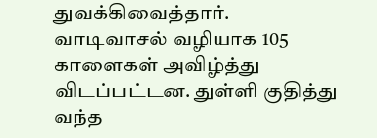துவக்கிவைத்தார்.
வாடிவாசல் வழியாக 105 காளைகள் அவிழ்த்து விடப்பட்டன. துள்ளி குதித்து வந்த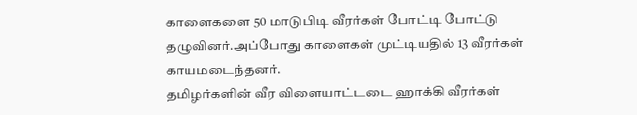காளைகளை 50 மாடுபிடி வீரர்கள் போட்டி போட்டு தழுவினர்.அப்போது காளைகள் முட்டியதில் 13 வீரர்கள் காயமடைந்தனர்.
தமிழர்களின் வீர விளையாட்டடை ஹாக்கி வீரர்கள்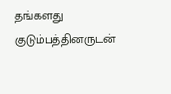தங்களது குடும்பத்தினருடன்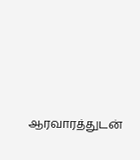ஆரவாரத்துடன்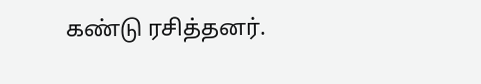கண்டு ரசித்தனர்.